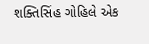શક્તિસિંહ ગોહિલે એક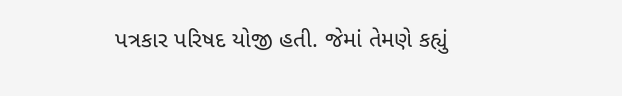પત્રકાર પરિષદ યોજી હતી. જેમાં તેમણે કહ્યું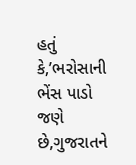હતું કે,’ભરોસાની ભેંસ પાડો જણે છે,ગુજરાતને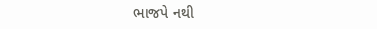ભાજપે નથી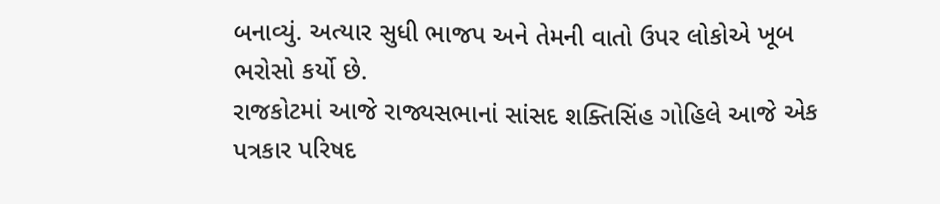બનાવ્યું. અત્યાર સુધી ભાજપ અને તેમની વાતો ઉપર લોકોએ ખૂબ ભરોસો કર્યો છે.
રાજકોટમાં આજે રાજ્યસભાનાં સાંસદ શક્તિસિંહ ગોહિલે આજે એક પત્રકાર પરિષદ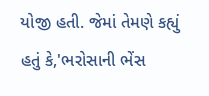યોજી હતી. જેમાં તેમણે કહ્યું હતું કે,'ભરોસાની ભેંસ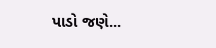પાડો જણે...